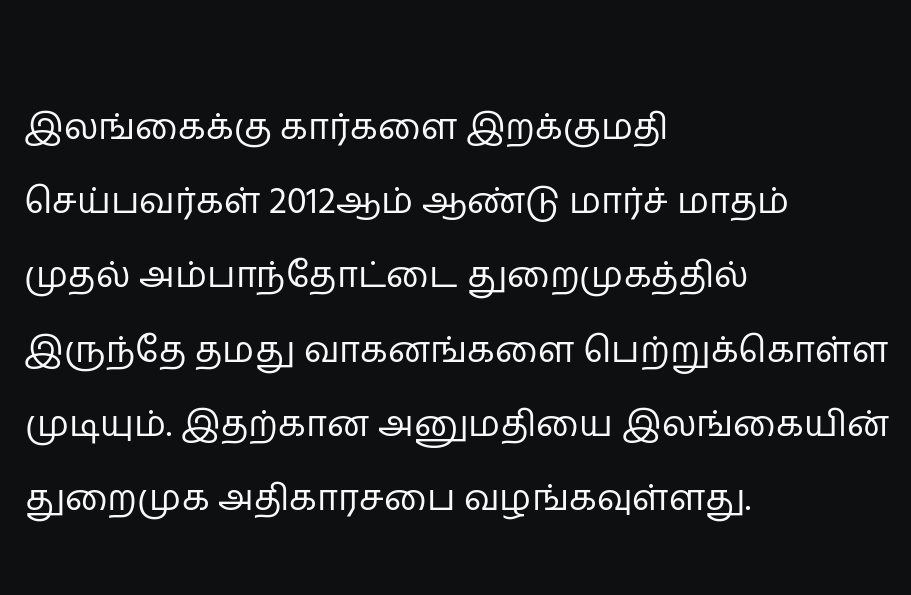இலங்கைக்கு கார்களை இறக்குமதி செய்பவர்கள் 2012ஆம் ஆண்டு மார்ச் மாதம் முதல் அம்பாந்தோட்டை துறைமுகத்தில் இருந்தே தமது வாகனங்களை பெற்றுக்கொள்ள முடியும். இதற்கான அனுமதியை இலங்கையின் துறைமுக அதிகாரசபை வழங்கவுள்ளது.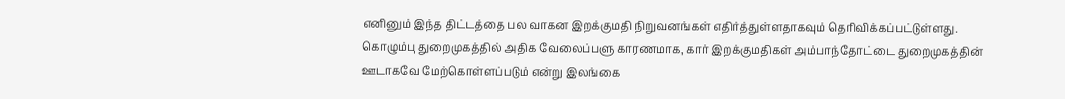எனினும் இந்த திட்டத்தை பல வாகன இறக்குமதி நிறுவனங்கள் எதிர்த்துள்ளதாகவும் தெரிவிக்கப்பட்டுள்ளது.
கொழும்பு துறைமுகத்தில் அதிக வேலைப்பளு காரணமாக, கார் இறக்குமதிகள் அம்பாந்தோட்டை துறைமுகத்தின் ஊடாகவே மேற்கொள்ளப்படும் என்று இலங்கை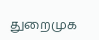துறைமுக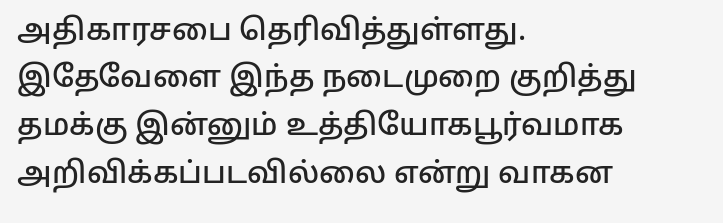அதிகாரசபை தெரிவித்துள்ளது. இதேவேளை இந்த நடைமுறை குறித்து தமக்கு இன்னும் உத்தியோகபூர்வமாக அறிவிக்கப்படவில்லை என்று வாகன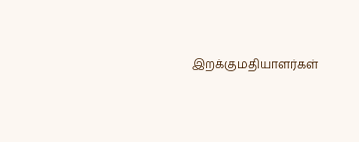இறக்குமதியாளர்கள்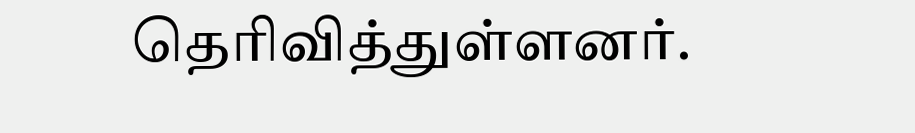தெரிவித்துள்ளனர்.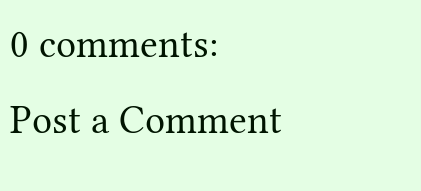0 comments:
Post a Comment